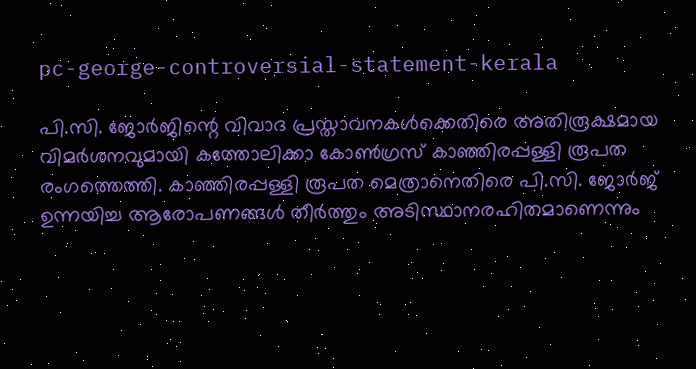pc-george-controversial-statement-kerala

പി.സി. ജോർജിന്റെ വിവാദ പ്രസ്താവനകൾക്കെതിരെ അതിരൂക്ഷമായ വിമർശനവുമായി കത്തോലിക്കാ കോൺഗ്രസ് കാഞ്ഞിരപ്പള്ളി രൂപത രംഗത്തെത്തി. കാഞ്ഞിരപ്പള്ളി രൂപത മെത്രാനെതിരെ പി.സി. ജോർജ് ഉന്നയിച്ച ആരോപണങ്ങൾ തീർത്തും അടിസ്ഥാനരഹിതമാണെന്നും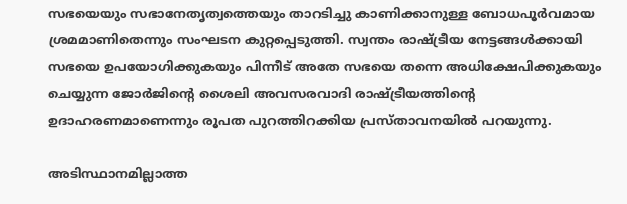സഭയെയും സഭാനേതൃത്വത്തെയും താറടിച്ചു കാണിക്കാനുള്ള ബോധപൂർവമായ ശ്രമമാണിതെന്നും സംഘടന കുറ്റപ്പെടുത്തി. സ്വന്തം രാഷ്ട്രീയ നേട്ടങ്ങൾക്കായി സഭയെ ഉപയോഗിക്കുകയും പിന്നീട് അതേ സഭയെ തന്നെ അധിക്ഷേപിക്കുകയും ചെയ്യുന്ന ജോർജിന്റെ ശൈലി അവസരവാദി രാഷ്ട്രീയത്തിന്റെ ഉദാഹരണമാണെന്നും രൂപത പുറത്തിറക്കിയ പ്രസ്താവനയിൽ പറയുന്നു.

അടിസ്ഥാനമില്ലാത്ത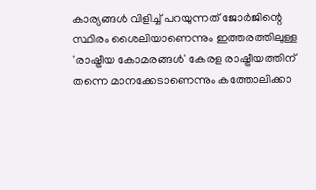കാര്യങ്ങൾ വിളിച്ച് പറയുന്നത് ജോർജിന്റെ സ്ഥിരം ശൈലിയാണെന്നും ഇത്തരത്തിലുള്ള 'രാഷ്ട്രീയ കോമരങ്ങൾ' കേരള രാഷ്ട്രീയത്തിന് തന്നെ മാനക്കേടാണെന്നും കത്തോലിക്കാ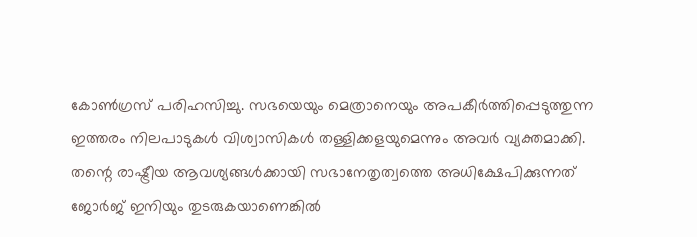കോൺഗ്രസ് പരിഹസിച്ചു. സഭയെയും മെത്രാനെയും അപകീർത്തിപ്പെടുത്തുന്ന ഇത്തരം നിലപാടുകൾ വിശ്വാസികൾ തള്ളിക്കളയുമെന്നും അവർ വ്യക്തമാക്കി. തന്റെ രാഷ്ട്രീയ ആവശ്യങ്ങൾക്കായി സഭാനേതൃത്വത്തെ അധിക്ഷേപിക്കുന്നത് ജോർജ് ഇനിയും തുടരുകയാണെങ്കിൽ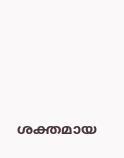ശക്തമായ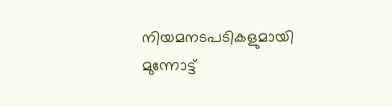നിയമനടപടികളുമായി മുന്നോട്ട്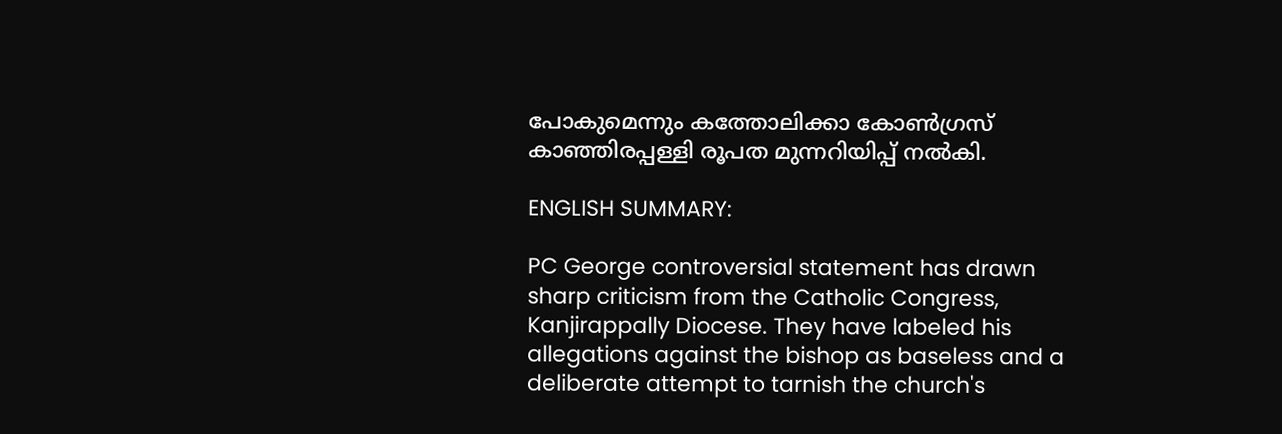പോകുമെന്നും കത്തോലിക്കാ കോൺഗ്രസ് കാഞ്ഞിരപ്പള്ളി രൂപത മുന്നറിയിപ്പ് നൽകി.

ENGLISH SUMMARY:

PC George controversial statement has drawn sharp criticism from the Catholic Congress, Kanjirappally Diocese. They have labeled his allegations against the bishop as baseless and a deliberate attempt to tarnish the church's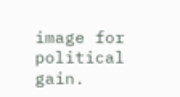image for political gain.